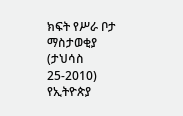ክፍት የሥራ ቦታ ማስታወቂያ (ታህሳስ 25-2010)
የኢትዮጵያ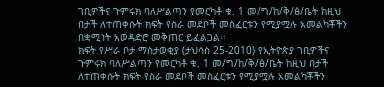ገቢዎችና ጉምሩክ ባለሥልጣን የመርካቶ ቁ. 1 መ/ግ/ከ/ቅ/ፅ/ቤት ከዚህ በታች ለተጠቀሱት ክፍት የስራ መደቦች መስፈርቱን የሚያሟሉ አመልካቾችን በቋሚነት አወዳድሮ መቅጠር ይፈልጋል፡፡
ክፍት የሥራ ቦታ ማስታወቂያ (ታህሳስ 25-2010) የኢትዮጵያ ገቢዎችና ጉምሩክ ባለሥልጣን የመርካቶ ቁ. 1 መ/ግ/ከ/ቅ/ፅ/ቤት ከዚህ በታች ለተጠቀሱት ክፍት የስራ መደቦች መስፈርቱን የሚያሟሉ አመልካቾችን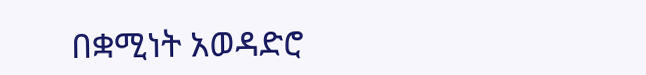በቋሚነት አወዳድሮ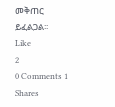መቅጠር ይፈልጋል፡፡
Like
2
0 Comments 1 Shares